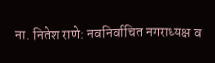ना. नितेश राणे: नवनिर्वाचित नगराध्यक्ष व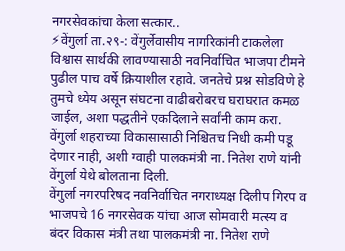नगरसेवकांचा केला सत्कार..
⚡वेंगुर्ला ता.२९-: वेंगुर्लेवासीय नागरिकांनी टाकलेला विश्वास सार्थकी लावण्यासाठी नवनिर्वाचित भाजपा टीमने पुढील पाच वर्षे क्रियाशील रहावे. जनतेचे प्रश्न सोडविणे हे तुमचे ध्येय असून संघटना वाढीबरोबरच घराघरात कमळ जाईल, अशा पद्धतीने एकदिलाने सर्वांनी काम करा. वेंगुर्ला शहराच्या विकासासाठी निश्चितच निधी कमी पडू देणार नाही, अशी ग्वाही पालकमंत्री ना. नितेश राणे यांनी वेंगुर्ला येथे बोलताना दिली.
वेंगुर्ला नगरपरिषद नवनिर्वाचित नगराध्यक्ष दिलीप गिरप व भाजपचे 16 नगरसेवक यांचा आज सोमवारी मत्स्य व बंदर विकास मंत्री तथा पालकमंत्री ना. नितेश राणे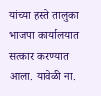यांच्या हस्ते तालुका भाजपा कार्यालयात सत्कार करण्यात आला. यावेळी ना.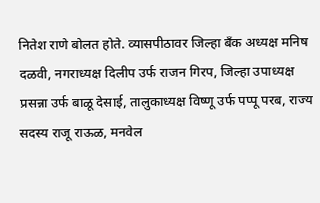नितेश राणे बोलत होते. व्यासपीठावर जिल्हा बँक अध्यक्ष मनिष दळवी, नगराध्यक्ष दिलीप उर्फ राजन गिरप, जिल्हा उपाध्यक्ष प्रसन्ना उर्फ बाळू देसाई, तालुकाध्यक्ष विष्णू उर्फ पप्पू परब, राज्य सदस्य राजू राऊळ, मनवेल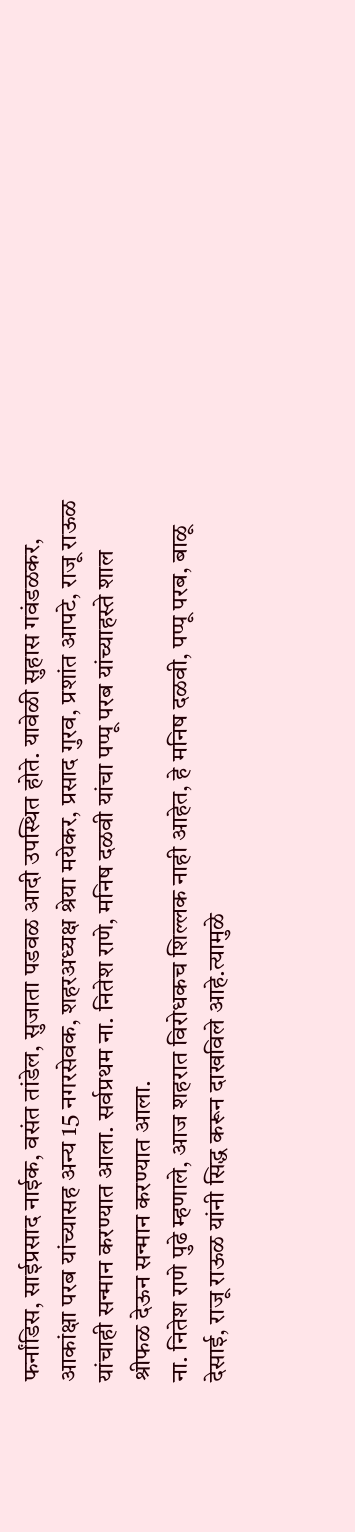फर्नांडिस, साईप्रसाद नाईक, वसंत तांडेल, सुजाता पडवळ आदी उपस्थित होते. यावेळी सुहास गवंडळकर, आकांक्षा परब यांच्यासह अन्य 15 नगरसेवक, शहरअध्यक्ष श्रेया मयेकर, प्रसाद गुरव, प्रशांत आपटे, राजू राऊळ यांचाही सन्मान करण्यात आला. सर्वप्रथम ना. नितेश राणे, मनिष दळवी यांचा पप्पू परब यांच्याहस्ते शाल श्रीफळ देऊन सन्मान करण्यात आला.
ना. नितेश राणे पुढे म्हणाले, आज शहरात विरोधकच शिल्लक नाही आहेत, हे मनिष दळवी, पप्पू परब, बाळू देसाई, राजू राऊळ यांनी सिद्ध करून दाखविले आहे.त्यामुळे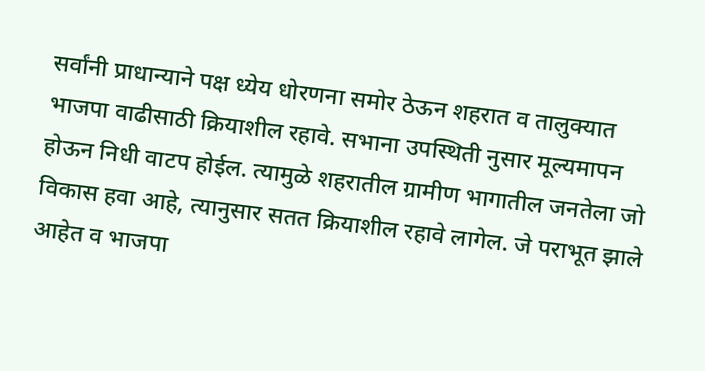सर्वांनी प्राधान्याने पक्ष ध्येय धोरणना समोर ठेऊन शहरात व तालुक्यात भाजपा वाढीसाठी क्रियाशील रहावे. सभाना उपस्थिती नुसार मूल्यमापन होऊन निधी वाटप होईल. त्यामुळे शहरातील ग्रामीण भागातील जनतेला जो विकास हवा आहे, त्यानुसार सतत क्रियाशील रहावे लागेल. जे पराभूत झाले आहेत व भाजपा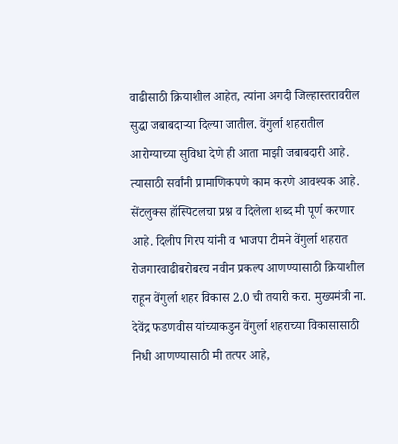वाढीसाठी क्रियाशील आहेत, त्यांना अगदी जिल्हास्तरावरील सुद्धा जबाबदाऱ्या दिल्या जातील. वेंगुर्ला शहरातील आरोग्याच्या सुविधा देणे ही आता माझी जबाबदारी आहे. त्यासाठी सर्वांनी प्रामाणिकपणे काम करणे आवश्यक आहे. सेंटलुक्स हॉस्पिटलचा प्रश्न व दिलेला शब्द मी पूर्ण करणार आहे. दिलीप गिरप यांनी व भाजपा टीमने वेंगुर्ला शहरात रोजगारवाढीबरोबरच नवीन प्रकल्प आणण्यासाठी क्रियाशील राहून वेंगुर्ला शहर विकास 2.0 ची तयारी करा. मुख्यमंत्री ना. देवेंद्र फडणवीस यांच्याकडुन वेंगुर्ला शहराच्या विकासासाठी निधी आणण्यासाठी मी तत्पर आहे,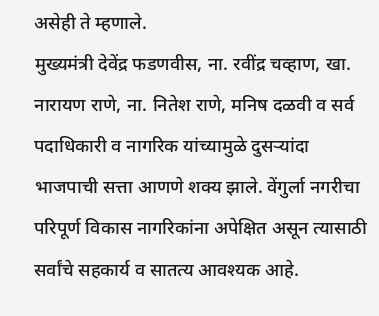असेही ते म्हणाले.
मुख्यमंत्री देवेंद्र फडणवीस, ना. रवींद्र चव्हाण, खा. नारायण राणे, ना. नितेश राणे, मनिष दळवी व सर्व पदाधिकारी व नागरिक यांच्यामुळे दुसऱ्यांदा भाजपाची सत्ता आणणे शक्य झाले. वेंगुर्ला नगरीचा परिपूर्ण विकास नागरिकांना अपेक्षित असून त्यासाठी सर्वांचे सहकार्य व सातत्य आवश्यक आहे.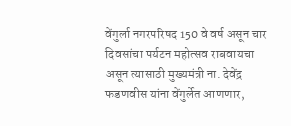वेंगुर्ला नगरपरिषद 150 वे वर्ष असून चार दिवसांचा पर्यटन महोत्सव राबवायचा असून त्यासाठी मुख्यमंत्री ना. देवेंद्र फडणवीस यांना वेंगुर्लेत आणणार,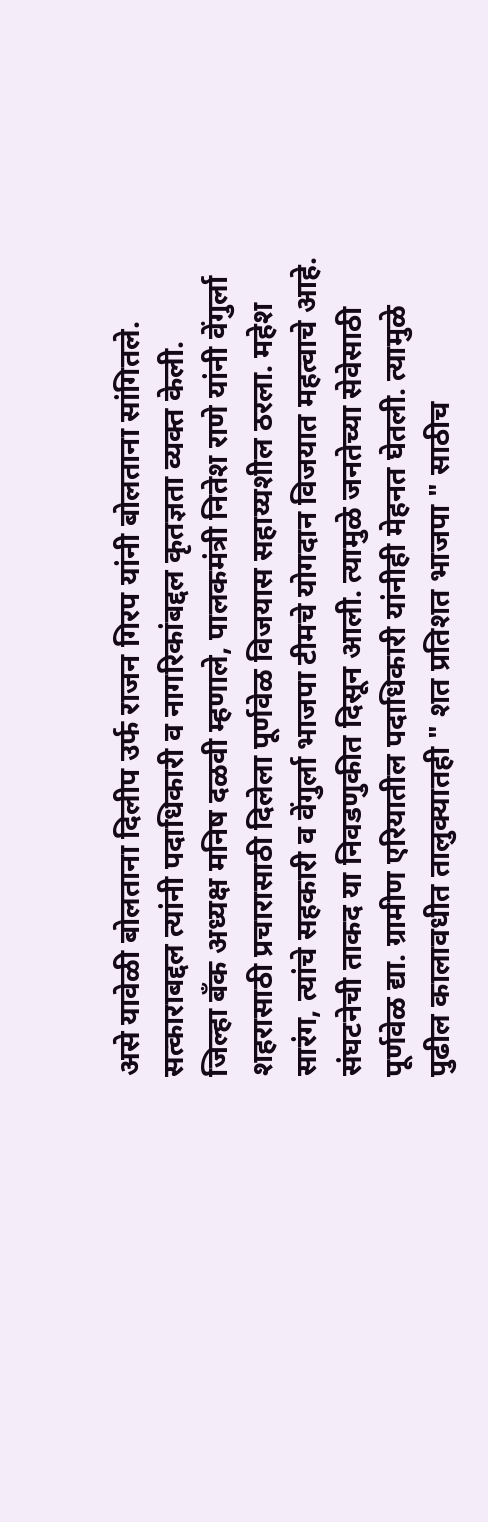असे यावेळी बोलताना दिलीप उर्फ राजन गिरप यांनी बोलताना सांगितले. सत्काराबद्दल त्यांनी पदाधिकारी व नागरिकांबद्दल कृतज्ञता व्यक्त केली.
जिल्हा बँक अध्यक्ष मनिष दळवी म्हणाले, पालकमंत्री नितेश राणे यांनी वेंगुर्ला शहरासाठी प्रचारासाठी दिलेला पूर्णवेळ विजयास सहाय्यशील ठरला. महेश सारंग, त्यांचे सहकारी व वेंगुर्ला भाजपा टीमचे योगदान विजयात महत्वाचे आहे. संघटनेची ताकद या निवडणुकीत दिसून आली. त्यामुळे जनतेच्या सेवेसाठी पूर्णवेळ द्या. ग्रामीण एरियातील पदाधिकारी यांनीही मेहनत घेतली. त्यामुळे पुढील कालावधीत तालुक्यातही " शत प्रतिशत भाजपा " साठीच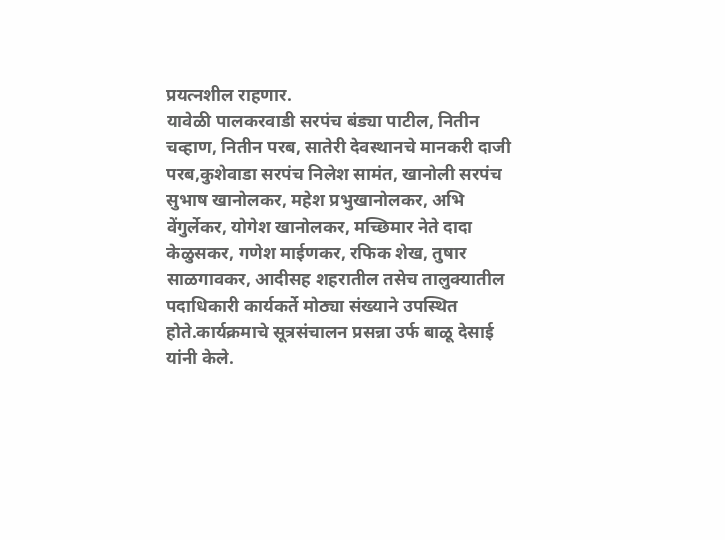प्रयत्नशील राहणार.
यावेळी पालकरवाडी सरपंच बंड्या पाटील, नितीन चव्हाण, नितीन परब, सातेरी देवस्थानचे मानकरी दाजी परब,कुशेवाडा सरपंच निलेश सामंत, खानोली सरपंच सुभाष खानोलकर, महेश प्रभुखानोलकर, अभि वेंगुर्लेकर, योगेश खानोलकर, मच्छिमार नेते दादा केळुसकर, गणेश माईणकर, रफिक शेख, तुषार साळगावकर, आदीसह शहरातील तसेच तालुक्यातील पदाधिकारी कार्यकर्ते मोठ्या संख्याने उपस्थित होते.कार्यक्रमाचे सूत्रसंचालन प्रसन्ना उर्फ बाळू देसाई यांनी केले.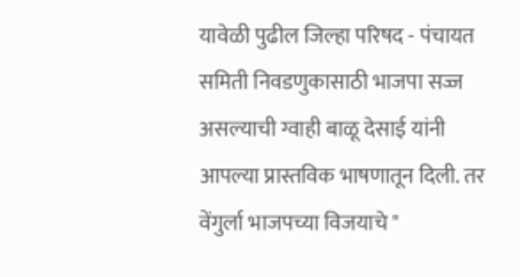यावेळी पुढील जिल्हा परिषद - पंचायत समिती निवडणुकासाठी भाजपा सज्ज असल्याची ग्वाही बाळू देसाई यांनी आपल्या प्रास्तविक भाषणातून दिली. तर वेंगुर्ला भाजपच्या विजयाचे "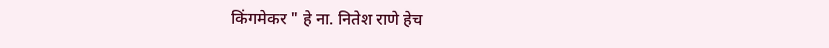किंगमेकर " हे ना. नितेश राणे हेच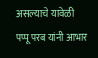असल्याचे यावेळी पप्पू परब यांनी आभार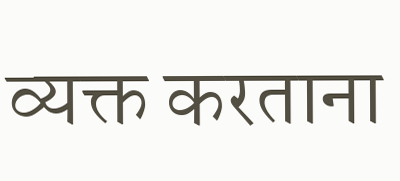व्यक्त करताना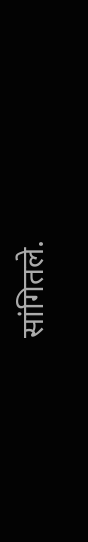सांगितले.